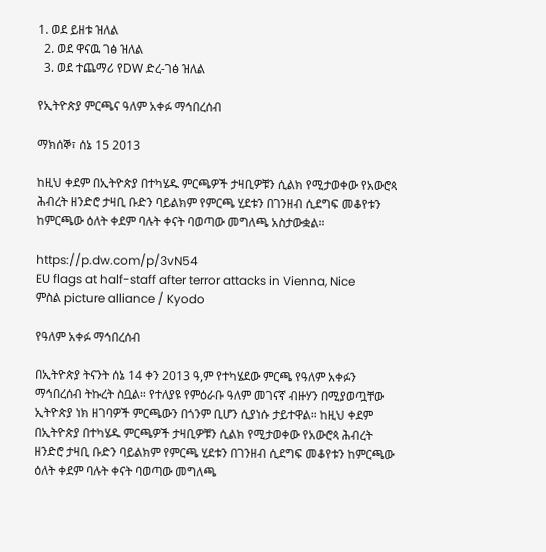1. ወደ ይዘቱ ዝለል
  2. ወደ ዋናዉ ገፅ ዝለል
  3. ወደ ተጨማሪ የDW ድረ-ገፅ ዝለል

የኢትዮጵያ ምርጫና ዓለም አቀፉ ማኅበረሰብ

ማክሰኞ፣ ሰኔ 15 2013

ከዚህ ቀደም በኢትዮጵያ በተካሄዱ ምርጫዎች ታዛቢዎቹን ሲልክ የሚታወቀው የአውሮጳ ሕብረት ዘንድሮ ታዛቢ ቡድን ባይልክም የምርጫ ሂደቱን በገንዘብ ሲደግፍ መቆየቱን ከምርጫው ዕለት ቀደም ባሉት ቀናት ባወጣው መግለጫ አስታውቋል።

https://p.dw.com/p/3vN54
EU flags at half-staff after terror attacks in Vienna, Nice
ምስል picture alliance / Kyodo

የዓለም አቀፉ ማኅበረሰብ

በኢትዮጵያ ትናንት ሰኔ 14 ቀን 2013 ዓ,ም የተካሄደው ምርጫ የዓለም አቀፉን ማኅበረሰብ ትኩረት ስቧል። የተለያዩ የምዕራቡ ዓለም መገናኛ ብዙሃን በሚያወጧቸው ኢትዮጵያ ነክ ዘገባዎች ምርጫውን በጎንም ቢሆን ሲያነሱ ታይተዋል። ከዚህ ቀደም በኢትዮጵያ በተካሄዱ ምርጫዎች ታዛቢዎቹን ሲልክ የሚታወቀው የአውሮጳ ሕብረት ዘንድሮ ታዛቢ ቡድን ባይልክም የምርጫ ሂደቱን በገንዘብ ሲደግፍ መቆየቱን ከምርጫው ዕለት ቀደም ባሉት ቀናት ባወጣው መግለጫ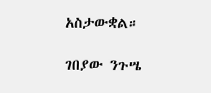አስታውቋል።

ገበያው ንጉሤ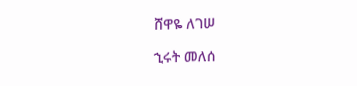ሸዋዬ ለገሠ

ኂሩት መለሰ